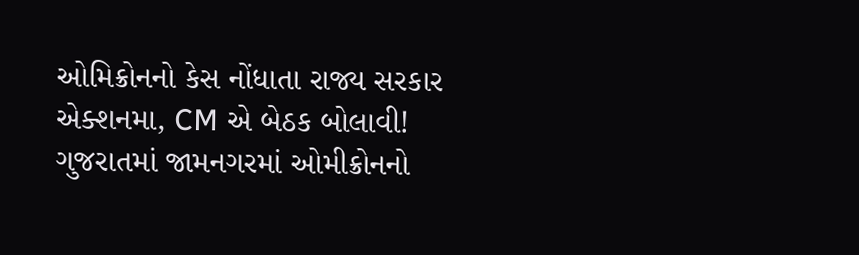ઓમિક્રોનનો કેસ નોંધાતા રાજ્ય સરકાર એક્શનમા, CM એ બેઠક બોલાવી!
ગુજરાતમાં જામનગરમાં ઓમીક્રોનનો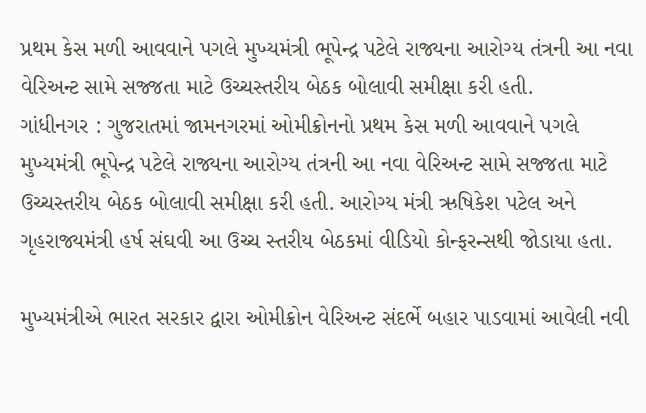પ્રથમ કેસ મળી આવવાને પગલે મુખ્યમંત્રી ભૂપેન્દ્ર પટેલે રાજ્યના આરોગ્ય તંત્રની આ નવા વેરિઅન્ટ સામે સજ્જતા માટે ઉચ્ચસ્તરીય બેઠક બોલાવી સમીક્ષા કરી હતી.
ગાંધીનગર : ગુજરાતમાં જામનગરમાં ઓમીક્રોનનો પ્રથમ કેસ મળી આવવાને પગલે મુખ્યમંત્રી ભૂપેન્દ્ર પટેલે રાજ્યના આરોગ્ય તંત્રની આ નવા વેરિઅન્ટ સામે સજ્જતા માટે ઉચ્ચસ્તરીય બેઠક બોલાવી સમીક્ષા કરી હતી. આરોગ્ય મંત્રી ઋષિકેશ પટેલ અને ગૃહરાજ્યમંત્રી હર્ષ સંઘવી આ ઉચ્ચ સ્તરીય બેઠકમાં વીડિયો કોન્ફરન્સથી જોડાયા હતા.

મુખ્યમંત્રીએ ભારત સરકાર દ્વારા ઓમીક્રોન વેરિઅન્ટ સંદર્ભે બહાર પાડવામાં આવેલી નવી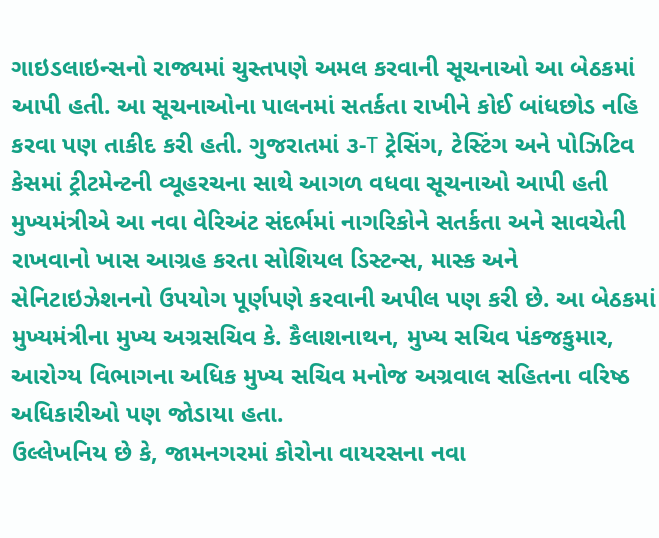ગાઇડલાઇન્સનો રાજ્યમાં ચુસ્તપણે અમલ કરવાની સૂચનાઓ આ બેઠકમાં આપી હતી. આ સૂચનાઓના પાલનમાં સતર્કતા રાખીને કોઈ બાંધછોડ નહિ કરવા પણ તાકીદ કરી હતી. ગુજરાતમાં ૩-T ટ્રેસિંગ, ટેસ્ટિંગ અને પોઝિટિવ કેસમાં ટ્રીટમેન્ટની વ્યૂહરચના સાથે આગળ વધવા સૂચનાઓ આપી હતી
મુખ્યમંત્રીએ આ નવા વેરિઅંટ સંદર્ભમાં નાગરિકોને સતર્કતા અને સાવચેતી રાખવાનો ખાસ આગ્રહ કરતા સોશિયલ ડિસ્ટન્સ, માસ્ક અને સેનિટાઇઝેશનનો ઉપયોગ પૂર્ણપણે કરવાની અપીલ પણ કરી છે. આ બેઠકમાં મુખ્યમંત્રીના મુખ્ય અગ્રસચિવ કે. કૈલાશનાથન, મુખ્ય સચિવ પંકજકુમાર, આરોગ્ય વિભાગના અધિક મુખ્ય સચિવ મનોજ અગ્રવાલ સહિતના વરિષ્ઠ અધિકારીઓ પણ જોડાયા હતા.
ઉલ્લેખનિય છે કે, જામનગરમાં કોરોના વાયરસના નવા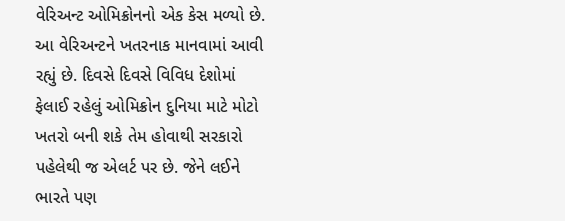વેરિઅન્ટ ઓમિક્રોનનો એક કેસ મળ્યો છે. આ વેરિઅન્ટને ખતરનાક માનવામાં આવી રહ્યું છે. દિવસે દિવસે વિવિધ દેશોમાં ફેલાઈ રહેલું ઓમિક્રોન દુનિયા માટે મોટો ખતરો બની શકે તેમ હોવાથી સરકારો પહેલેથી જ એલર્ટ પર છે. જેને લઈને ભારતે પણ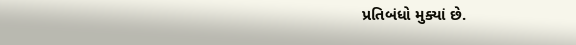પ્રતિબંધો મુક્યાં છે.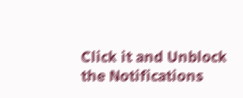Click it and Unblock the Notifications